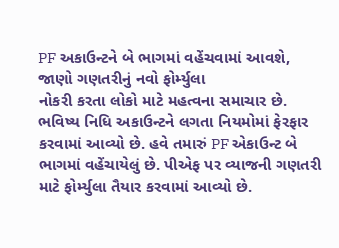PF અકાઉન્ટને બે ભાગમાં વહેંચવામાં આવશે, જાણો ગણતરીનું નવો ફોર્મ્યુલા
નોકરી કરતા લોકો માટે મહત્વના સમાચાર છે. ભવિષ્ય નિધિ અકાઉન્ટને લગતા નિયમોમાં ફેરફાર કરવામાં આવ્યો છે. હવે તમારું PF એકાઉન્ટ બે ભાગમાં વહેંચાયેલું છે. પીએફ પર વ્યાજની ગણતરી માટે ફોર્મ્યુલા તૈયાર કરવામાં આવ્યો છે.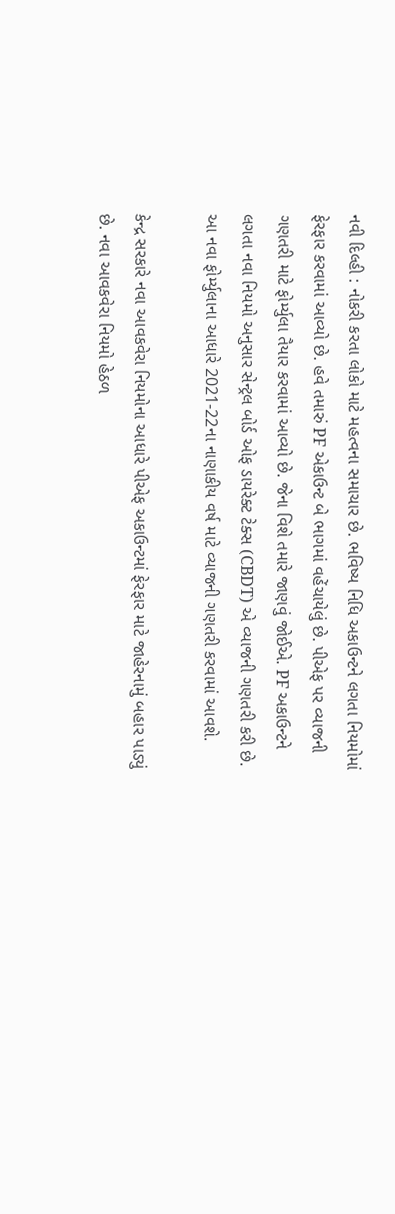નવી દિલ્હી : નોકરી કરતા લોકો માટે મહત્વના સમાચાર છે. ભવિષ્ય નિધિ અકાઉન્ટને લગતા નિયમોમાં ફેરફાર કરવામાં આવ્યો છે. હવે તમારું PF એકાઉન્ટ બે ભાગમાં વહેંચાયેલું છે. પીએફ પર વ્યાજની ગણતરી માટે ફોર્મ્યુલા તૈયાર કરવામાં આવ્યો છે. જેના વિશે તમારે જાણવું જોઈએ. PF અકાઉન્ટને લગતા નવા નિયમો અનુસાર સેન્ટ્રલ બોર્ડ ઓફ ડાયરેક્ટ ટેક્સ (CBDT) એ વ્યાજની ગણતરી કરી છે. આ નવા ફોર્મ્યુલાના આધારે 2021-22ના નાણાકીય વર્ષ માટે વ્યાજની ગણતરી કરવામાં આવશે.

કેન્દ્ર સરકારે નવા આવકવેરા નિયમોના આધારે પીએફ અકાઉન્ટમાં ફેરફાર માટે જાહેરનામું બહાર પાડ્યું છે. નવા આવકવેરા નિયમો હેઠળ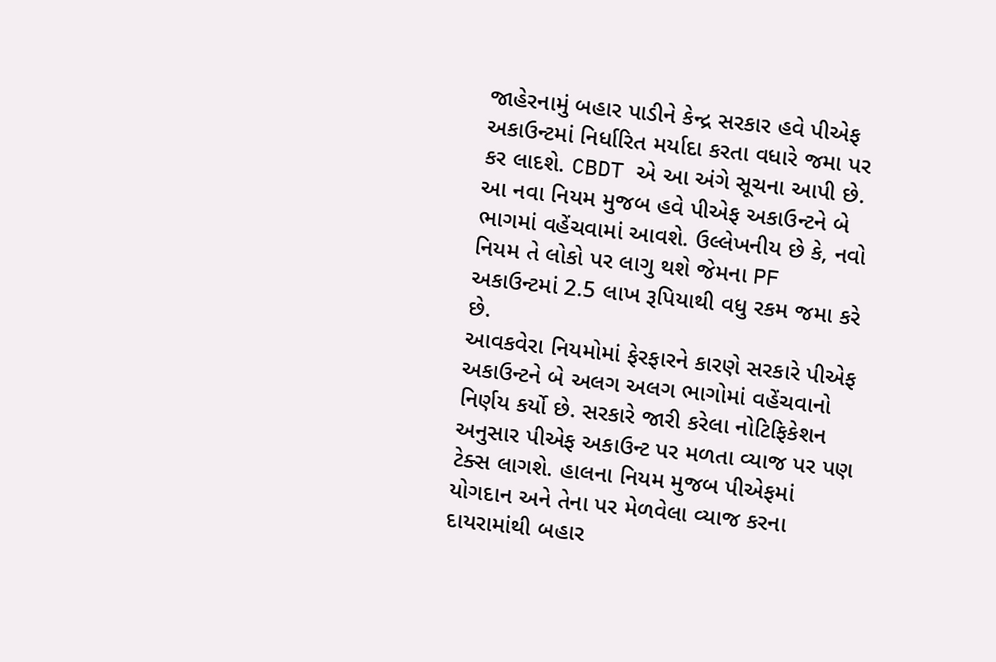જાહેરનામું બહાર પાડીને કેન્દ્ર સરકાર હવે પીએફ અકાઉન્ટમાં નિર્ધારિત મર્યાદા કરતા વધારે જમા પર કર લાદશે. CBDT એ આ અંગે સૂચના આપી છે. આ નવા નિયમ મુજબ હવે પીએફ અકાઉન્ટને બે ભાગમાં વહેંચવામાં આવશે. ઉલ્લેખનીય છે કે, નવો નિયમ તે લોકો પર લાગુ થશે જેમના PF અકાઉન્ટમાં 2.5 લાખ રૂપિયાથી વધુ રકમ જમા કરે છે.
આવકવેરા નિયમોમાં ફેરફારને કારણે સરકારે પીએફ અકાઉન્ટને બે અલગ અલગ ભાગોમાં વહેંચવાનો નિર્ણય કર્યો છે. સરકારે જારી કરેલા નોટિફિકેશન અનુસાર પીએફ અકાઉન્ટ પર મળતા વ્યાજ પર પણ ટેક્સ લાગશે. હાલના નિયમ મુજબ પીએફમાં યોગદાન અને તેના પર મેળવેલા વ્યાજ કરના દાયરામાંથી બહાર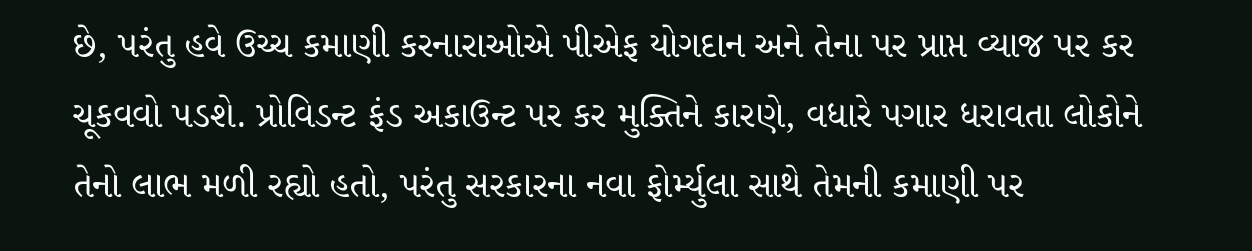છે, પરંતુ હવે ઉચ્ચ કમાણી કરનારાઓએ પીએફ યોગદાન અને તેના પર પ્રાપ્ત વ્યાજ પર કર ચૂકવવો પડશે. પ્રોવિડન્ટ ફંડ અકાઉન્ટ પર કર મુક્તિને કારણે, વધારે પગાર ધરાવતા લોકોને તેનો લાભ મળી રહ્યો હતો, પરંતુ સરકારના નવા ફોર્મ્યુલા સાથે તેમની કમાણી પર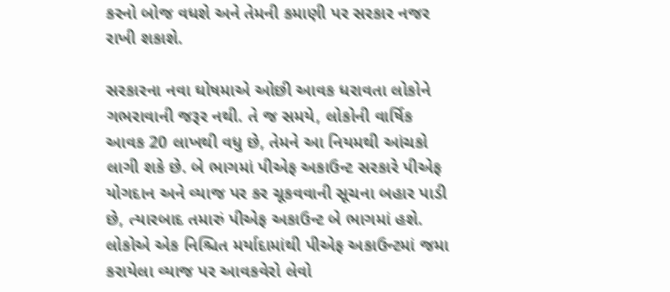કરનો બોજ વધશે અને તેમની કમાણી પર સરકાર નજર રાખી શકાશે.

સરકારના નવા ઘોષમાએ ઓછી આવક ધરાવતા લોકોને ગભરાવાની જરૂર નથી. તે જ સમયે, લોકોની વાર્ષિક આવક 20 લાખથી વધુ છે, તેમને આ નિયમથી આંચકો લાગી શકે છે. બે ભાગમાં પીએફ અકાઉન્ટ સરકારે પીએફ યોગદાન અને વ્યાજ પર કર ચૂકવવાની સૂચના બહાર પાડી છે, ત્યારબાદ તમારું પીએફ અકાઉન્ટ બે ભાગમાં હશે. લોકોએ એક નિશ્ચિત મર્યાદામાંથી પીએફ અકાઉન્ટમાં જમા કરાયેલા વ્યાજ પર આવકવેરો લેવો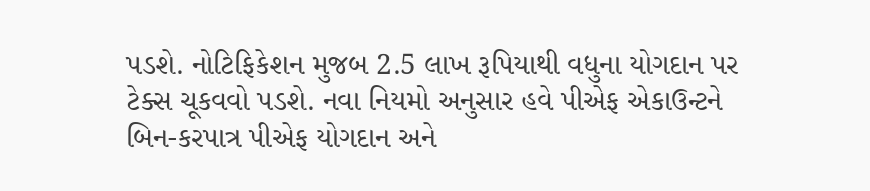પડશે. નોટિફિકેશન મુજબ 2.5 લાખ રૂપિયાથી વધુના યોગદાન પર ટેક્સ ચૂકવવો પડશે. નવા નિયમો અનુસાર હવે પીએફ એકાઉન્ટને બિન-કરપાત્ર પીએફ યોગદાન અને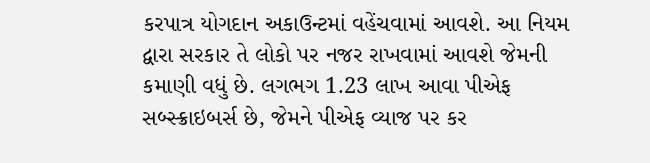કરપાત્ર યોગદાન અકાઉન્ટમાં વહેંચવામાં આવશે. આ નિયમ દ્વારા સરકાર તે લોકો પર નજર રાખવામાં આવશે જેમની કમાણી વધું છે. લગભગ 1.23 લાખ આવા પીએફ સબ્સ્ક્રાઇબર્સ છે, જેમને પીએફ વ્યાજ પર કર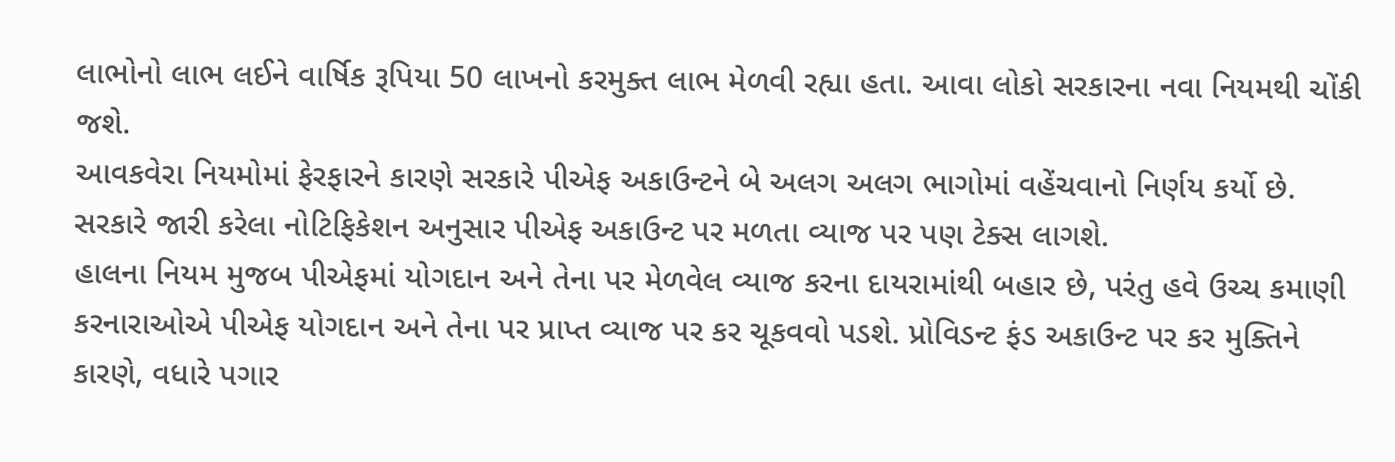લાભોનો લાભ લઈને વાર્ષિક રૂપિયા 50 લાખનો કરમુક્ત લાભ મેળવી રહ્યા હતા. આવા લોકો સરકારના નવા નિયમથી ચોંકી જશે.
આવકવેરા નિયમોમાં ફેરફારને કારણે સરકારે પીએફ અકાઉન્ટને બે અલગ અલગ ભાગોમાં વહેંચવાનો નિર્ણય કર્યો છે. સરકારે જારી કરેલા નોટિફિકેશન અનુસાર પીએફ અકાઉન્ટ પર મળતા વ્યાજ પર પણ ટેક્સ લાગશે.
હાલના નિયમ મુજબ પીએફમાં યોગદાન અને તેના પર મેળવેલ વ્યાજ કરના દાયરામાંથી બહાર છે, પરંતુ હવે ઉચ્ચ કમાણી કરનારાઓએ પીએફ યોગદાન અને તેના પર પ્રાપ્ત વ્યાજ પર કર ચૂકવવો પડશે. પ્રોવિડન્ટ ફંડ અકાઉન્ટ પર કર મુક્તિને કારણે, વધારે પગાર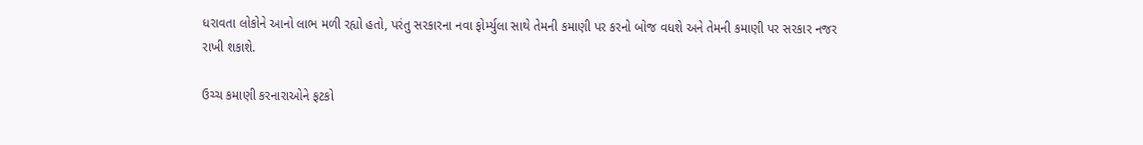ધરાવતા લોકોને આનો લાભ મળી રહ્યો હતો, પરંતુ સરકારના નવા ફોર્મ્યુલા સાથે તેમની કમાણી પર કરનો બોજ વધશે અને તેમની કમાણી પર સરકાર નજર રાખી શકાશે.

ઉચ્ચ કમાણી કરનારાઓને ફટકો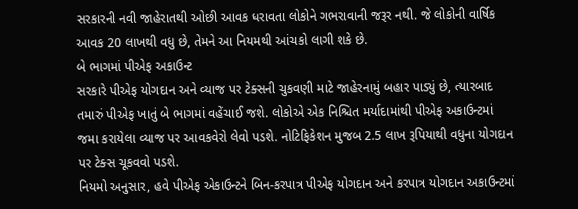સરકારની નવી જાહેરાતથી ઓછી આવક ધરાવતા લોકોને ગભરાવાની જરૂર નથી. જે લોકોની વાર્ષિક આવક 20 લાખથી વધુ છે, તેમને આ નિયમથી આંચકો લાગી શકે છે.
બે ભાગમાં પીએફ અકાઉન્ટ
સરકારે પીએફ યોગદાન અને વ્યાજ પર ટેક્સની ચુકવણી માટે જાહેરનામું બહાર પાડ્યું છે, ત્યારબાદ તમારું પીએફ ખાતું બે ભાગમાં વહેંચાઈ જશે. લોકોએ એક નિશ્ચિત મર્યાદામાંથી પીએફ અકાઉન્ટમાં જમા કરાયેલા વ્યાજ પર આવકવેરો લેવો પડશે. નોટિફિકેશન મુજબ 2.5 લાખ રૂપિયાથી વધુના યોગદાન પર ટેક્સ ચૂકવવો પડશે.
નિયમો અનુસાર, હવે પીએફ એકાઉન્ટને બિન-કરપાત્ર પીએફ યોગદાન અને કરપાત્ર યોગદાન અકાઉન્ટમાં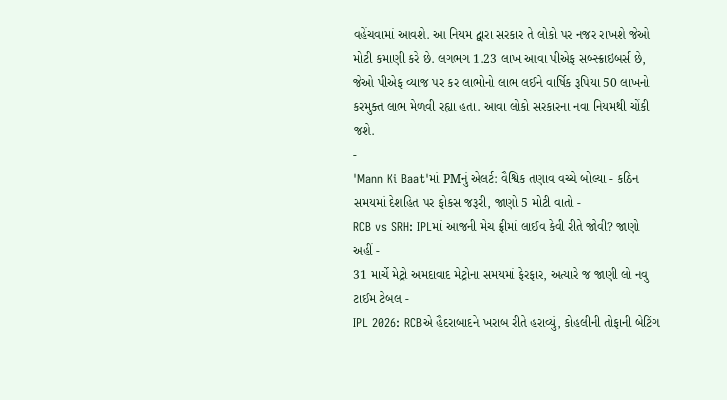વહેંચવામાં આવશે. આ નિયમ દ્વારા સરકાર તે લોકો પર નજર રાખશે જેઓ મોટી કમાણી કરે છે. લગભગ 1.23 લાખ આવા પીએફ સબ્સ્ક્રાઇબર્સ છે, જેઓ પીએફ વ્યાજ પર કર લાભોનો લાભ લઈને વાર્ષિક રૂપિયા 50 લાખનો કરમુક્ત લાભ મેળવી રહ્યા હતા. આવા લોકો સરકારના નવા નિયમથી ચોંકી જશે.
-
'Mann Ki Baat'માં PMનું એલર્ટ: વૈશ્વિક તણાવ વચ્ચે બોલ્યા - કઠિન સમયમાં દેશહિત પર ફોકસ જરૂરી, જાણો 5 મોટી વાતો -
RCB vs SRH: IPLમાં આજની મેચ ફ્રીમાં લાઈવ કેવી રીતે જોવી? જાણો અહીં -
31 માર્ચે મેટ્રો અમદાવાદ મેટ્રોના સમયમાં ફેરફાર, અત્યારે જ જાણી લો નવુ ટાઈમ ટેબલ -
IPL 2026: RCBએ હૈદરાબાદને ખરાબ રીતે હરાવ્યું, કોહલીની તોફાની બેટિંગ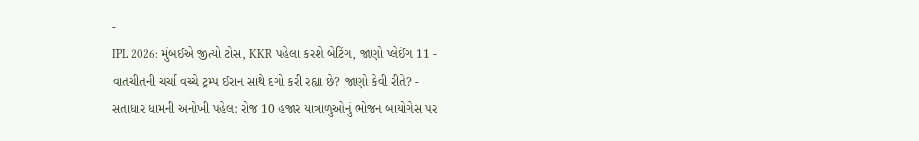-
IPL 2026: મુંબઈએ જીત્યો ટોસ, KKR પહેલા કરશે બેટિંગ, જાણો પ્લેઈંગ 11 -
વાતચીતની ચર્ચા વચ્ચે ટ્રમ્પ ઈરાન સાથે દગો કરી રહ્યા છે? જાણો કેવી રીતે? -
સતાધાર ધામની અનોખી પહેલ: રોજ 10 હજાર યાત્રાળુઓનું ભોજન બાયોગેસ પર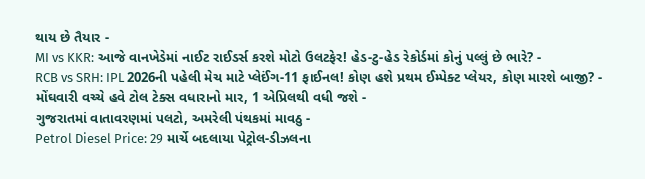થાય છે તૈયાર -
MI vs KKR: આજે વાનખેડેમાં નાઈટ રાઈડર્સ કરશે મોટો ઉલટફેર! હેડ-ટુ-હેડ રેકોર્ડમાં કોનું પલ્લું છે ભારે? -
RCB vs SRH: IPL 2026ની પહેલી મેચ માટે પ્લેઈંગ-11 ફાઈનલ! કોણ હશે પ્રથમ ઈમ્પેક્ટ પ્લેયર, કોણ મારશે બાજી? -
મોંઘવારી વચ્ચે હવે ટોલ ટેક્સ વધારાનો માર, 1 એપ્રિલથી વધી જશે -
ગુજરાતમાં વાતાવરણમાં પલટો, અમરેલી પંથકમાં માવઠુ -
Petrol Diesel Price: 29 માર્ચે બદલાયા પેટ્રોલ-ડીઝલના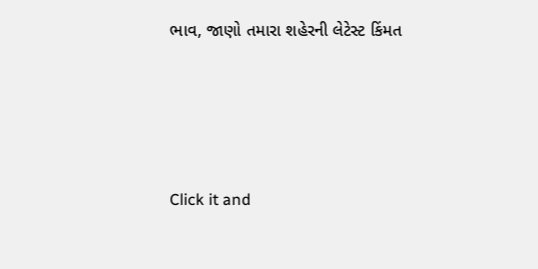ભાવ, જાણો તમારા શહેરની લેટેસ્ટ કિંમત






Click it and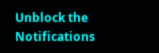Unblock the Notifications